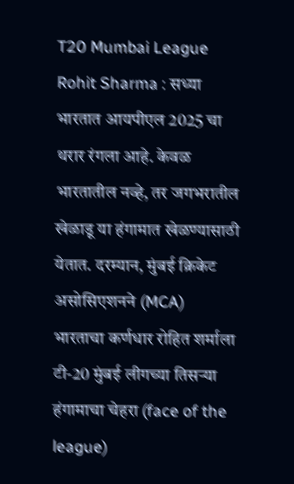T20 Mumbai League Rohit Sharma : सध्या भारतात आयपीएल 2025 चा थरार रंगला आहे. केवळ भारतातील नव्हे, तर जगभरातील खेळाडू या हंगामात खेळण्यासाठी येतात. दरम्यान, मुंबई क्रिकेट असोसिएशनने (MCA) भारताचा कर्णधार रोहित शर्माला टी-20 मुंबई लीगच्या तिसऱ्या हंगामाचा चेहरा (face of the league)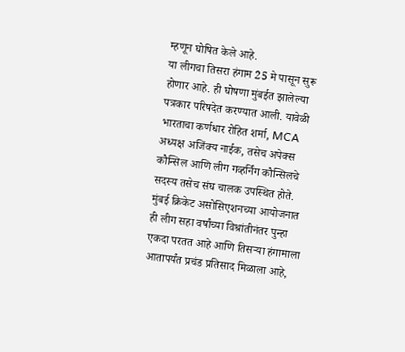म्हणून घोषित केले आहे.
या लीगचा तिसरा हंगाम 25 मे पासून सुरू होणार आहे. ही घोषणा मुंबईत झालेल्या पत्रकार परिषदेत करण्यात आली. यावेळी भारताचा कर्णधार रोहित शर्मा, MCA अध्यक्ष अजिंक्य नाईक, तसेच अपेक्स कौन्सिल आणि लीग गव्हर्निंग कौन्सिलचे सदस्य तसेच संघ चालक उपस्थित होते.
मुंबई क्रिकेट असोसिएशनच्या आयोजनात ही लीग सहा वर्षांच्या विश्रांतीनंतर पुन्हा एकदा परतत आहे आणि तिसऱ्या हंगामाला आतापर्यंत प्रचंड प्रतिसाद मिळाला आहे,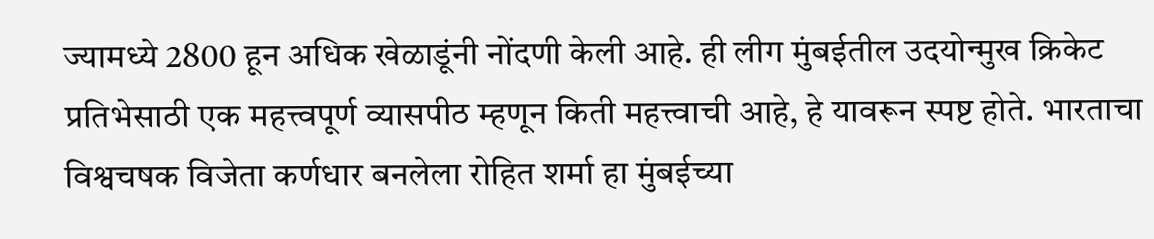ज्यामध्ये 2800 हून अधिक खेळाडूंनी नोंदणी केली आहे. ही लीग मुंबईतील उदयोन्मुख क्रिकेट प्रतिभेसाठी एक महत्त्वपूर्ण व्यासपीठ म्हणून किती महत्त्वाची आहे, हे यावरून स्पष्ट होते. भारताचा विश्वचषक विजेता कर्णधार बनलेला रोहित शर्मा हा मुंबईच्या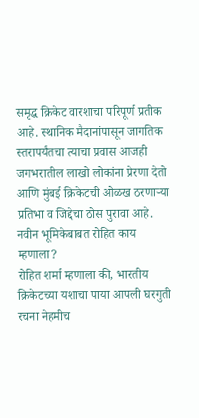समृद्ध क्रिकेट वारशाचा परिपूर्ण प्रतीक आहे. स्थानिक मैदानांपासून जागतिक स्तरापर्यंतचा त्याचा प्रवास आजही जगभरातील लाखो लोकांना प्रेरणा देतो आणि मुंबई क्रिकेटची ओळख ठरणाऱ्या प्रतिभा व जिद्देचा ठोस पुरावा आहे.
नवीन भूमिकेबाबत रोहित काय म्हणाला?
रोहित शर्मा म्हणाला की, भारतीय क्रिकेटच्या यशाचा पाया आपली घरगुती रचना नेहमीच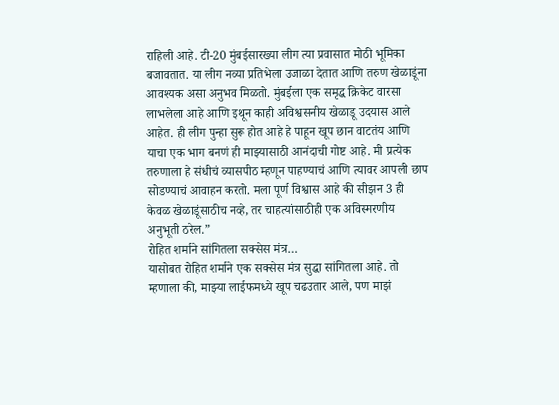राहिली आहे. टी-20 मुंबईसारख्या लीग त्या प्रवासात मोठी भूमिका बजावतात. या लीग नव्या प्रतिभेला उजाळा देतात आणि तरुण खेळाडूंना आवश्यक असा अनुभव मिळतो. मुंबईला एक समृद्ध क्रिकेट वारसा लाभलेला आहे आणि इथून काही अविश्वसनीय खेळाडू उदयास आले आहेत. ही लीग पुन्हा सुरू होत आहे हे पाहून खूप छान वाटतंय आणि याचा एक भाग बनणं ही माझ्यासाठी आनंदाची गोष्ट आहे. मी प्रत्येक तरुणाला हे संधीचं व्यासपीठ म्हणून पाहण्याचं आणि त्यावर आपली छाप सोडण्याचं आवाहन करतो. मला पूर्ण विश्वास आहे की सीझन 3 ही केवळ खेळाडूंसाठीच नव्हे, तर चाहत्यांसाठीही एक अविस्मरणीय अनुभूती ठरेल.”
रोहित शर्माने सांगितला सक्सेस मंत्र…
यासोबत रोहित शर्माने एक सक्सेस मंत्र सुद्धा सांगितला आहे. तो म्हणाला की, माझ्या लाईफमध्ये खूप चढउतार आले, पण माझं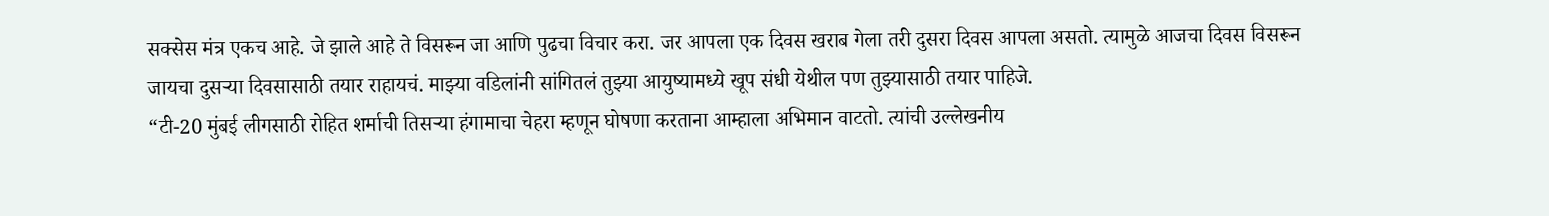सक्सेस मंत्र एकच आहे. जे झाले आहे ते विसरून जा आणि पुढचा विचार करा. जर आपला एक दिवस खराब गेला तरी दुसरा दिवस आपला असतो. त्यामुळे आजचा दिवस विसरून जायचा दुसऱ्या दिवसासाठी तयार राहायचं. माझ्या वडिलांनी सांगितलं तुझ्या आयुष्यामध्ये खूप संधी येथील पण तुझ्यासाठी तयार पाहिजे.
“टी-20 मुंबई लीगसाठी रोहित शर्माची तिसऱ्या हंगामाचा चेहरा म्हणून घोषणा करताना आम्हाला अभिमान वाटतो. त्यांची उल्लेखनीय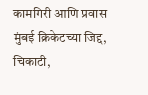कामगिरी आणि प्रवास मुंबई क्रिकेटच्या जिद्द, चिकाटी,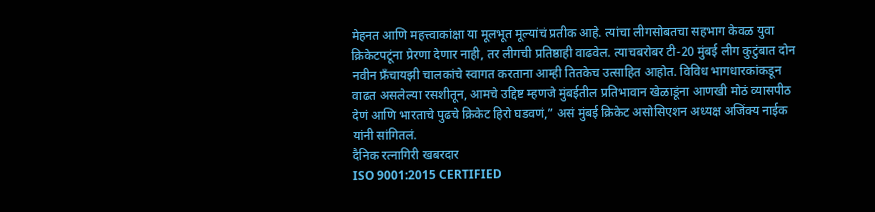मेहनत आणि महत्त्वाकांक्षा या मूलभूत मूल्यांचं प्रतीक आहे. त्यांचा लीगसोबतचा सहभाग केवळ युवा क्रिकेटपटूंना प्रेरणा देणार नाही, तर लीगची प्रतिष्ठाही वाढवेल. त्याचबरोबर टी-20 मुंबई लीग कुटुंबात दोन नवीन फ्रँचायझी चालकांचे स्वागत करताना आम्ही तितकेच उत्साहित आहोत. विविध भागधारकांकडून वाढत असलेल्या रसशीतून, आमचे उद्दिष्ट म्हणजे मुंबईतील प्रतिभावान खेळाडूंना आणखी मोठं व्यासपीठ देणं आणि भारताचे पुढचे क्रिकेट हिरो घडवणं,” असं मुंबई क्रिकेट असोसिएशन अध्यक्ष अजिंक्य नाईक यांनी सांगितलं.
दैनिक रत्नागिरी खबरदार
ISO 9001:2015 CERTIFIED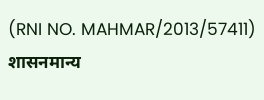(RNI NO. MAHMAR/2013/57411)
शासनमान्य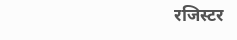रजिस्टर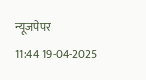न्यूजपेपर
11:44 19-04-2025